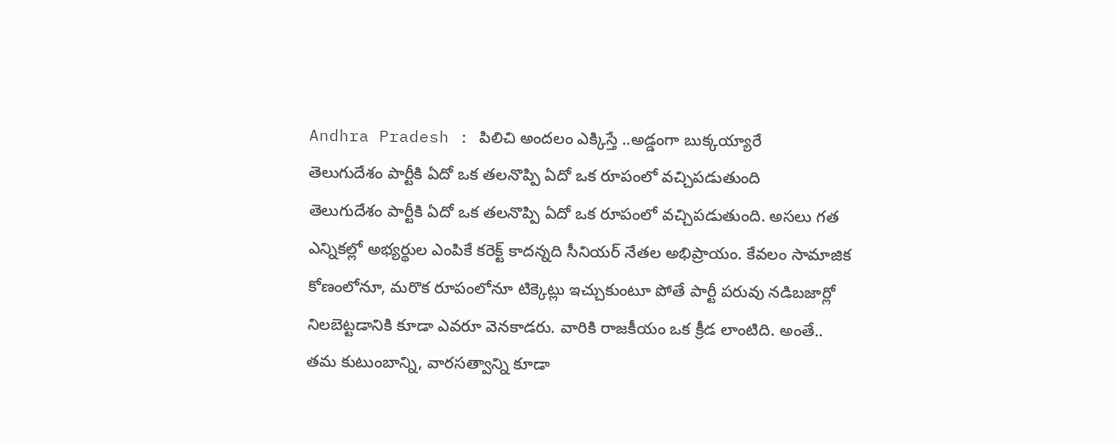Andhra Pradesh : పిలిచి అందలం ఎక్కిస్తే ..అడ్డంగా బుక్కయ్యారే
తెలుగుదేశం పార్టీకి ఏదో ఒక తలనొప్పి ఏదో ఒక రూపంలో వచ్చిపడుతుంది
తెలుగుదేశం పార్టీకి ఏదో ఒక తలనొప్పి ఏదో ఒక రూపంలో వచ్చిపడుతుంది. అసలు గత ఎన్నికల్లో అభ్యర్థుల ఎంపికే కరెక్ట్ కాదన్నది సీనియర్ నేతల అభిప్రాయం. కేవలం సామాజిక కోణంలోనూ, మరొక రూపంలోనూ టిక్కెట్లు ఇచ్చుకుంటూ పోతే పార్టీ పరువు నడిబజార్లో నిలబెట్టడానికి కూడా ఎవరూ వెనకాడరు. వారికి రాజకీయం ఒక క్రీడ లాంటిది. అంతే.. తమ కుటుంబాన్ని, వారసత్వాన్ని కూడా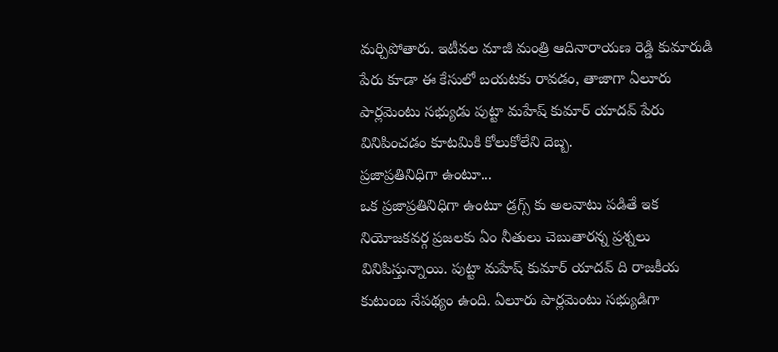మర్చిపోతారు. ఇటీవల మాజీ మంత్రి ఆదినారాయణ రెడ్డి కుమారుడి పేరు కూడా ఈ కేసులో బయటకు రావడం, తాజాగా ఏలూరు పార్లమెంటు సభ్యుడు పుట్టా మహేష్ కుమార్ యాదవ్ పేరు వినిపించడం కూటమికి కోలుకోలేని దెబ్బ.
ప్రజాప్రతినిధిగా ఉంటూ...
ఒక ప్రజాప్రతినిధిగా ఉంటూ డ్రగ్స్ కు అలవాటు పడితే ఇక నియోజకవర్గ ప్రజలకు ఏం నీతులు చెబుతారన్న ప్రశ్నలు వినిపిస్తున్నాయి. పుట్టా మహేష్ కుమార్ యాదవ్ ది రాజకీయ కుటుంబ నేపథ్యం ఉంది. ఏలూరు పార్లమెంటు సభ్యుడిగా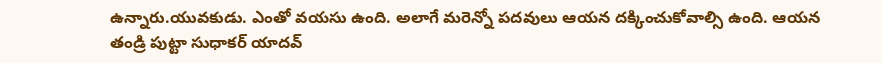ఉన్నారు.యువకుడు. ఎంతో వయసు ఉంది. అలాగే మరెన్నో పదవులు ఆయన దక్కించుకోవాల్సి ఉంది. ఆయన తండ్రి పుట్టా సుధాకర్ యాదవ్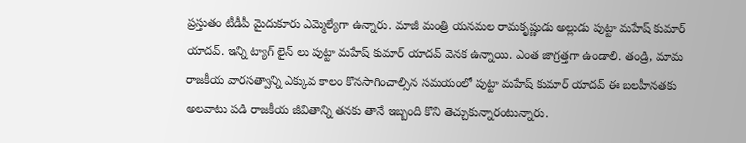ప్రస్తుతం టీడీపీ మైదుకూరు ఎమ్మెల్యేగా ఉన్నారు. మాజీ మంత్రి యనమల రామకృష్ణుడు అల్లుడు పుట్టా మహేష్ కుమార్ యాదవ్. ఇన్ని ట్యాగ్ లైన్ లు పుట్టా మహేష్ కుమార్ యాదవ్ వెనక ఉన్నాయి. ఎంత జాగ్రత్తగా ఉండాలి. తండ్రి, మామ రాజకీయ వారసత్వాన్ని ఎక్కువ కాలం కొనసాగించాల్సిన సమయంలో పుట్టా మహేష్ కుమార్ యాదవ్ ఈ బలహీనతకు అలవాటు పడి రాజకీయ జీవితాన్ని తనకు తానే ఇబ్బంది కొని తెచ్చుకున్నారంటున్నారు.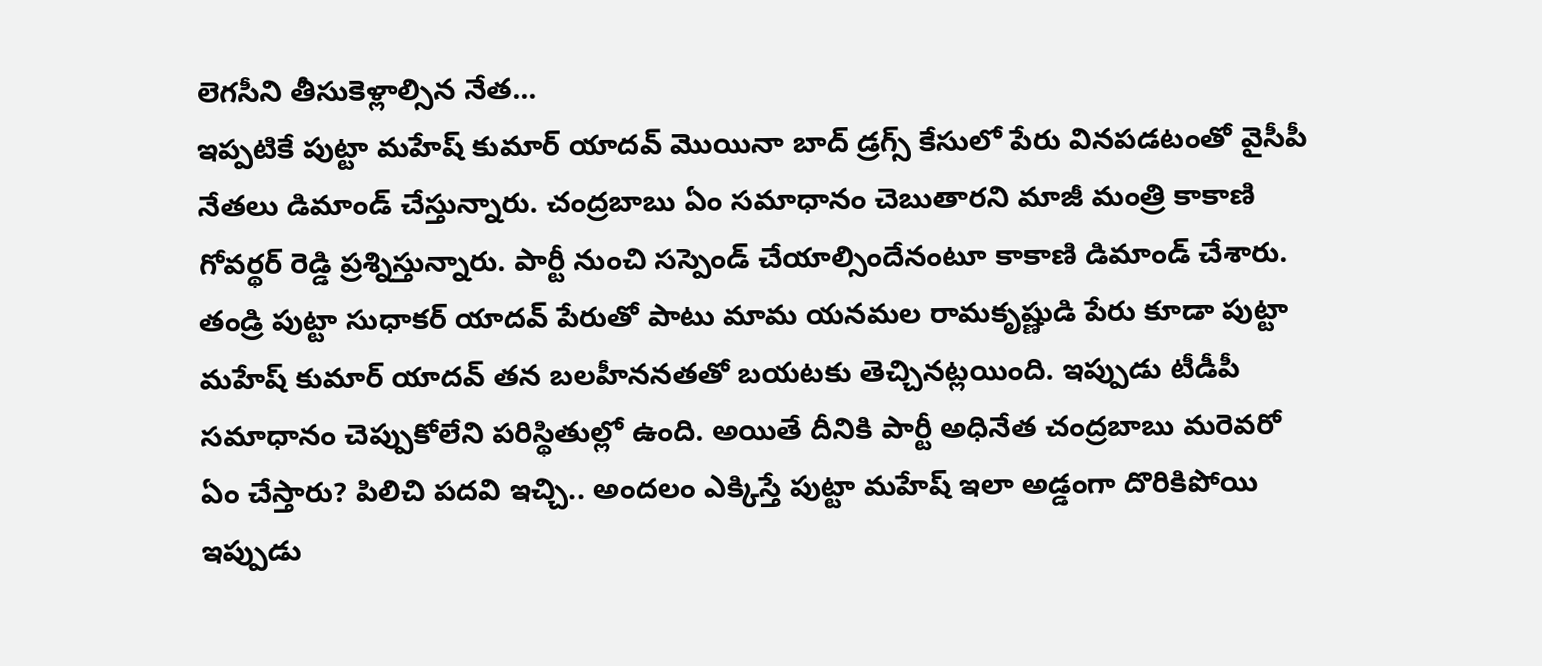లెగసీని తీసుకెళ్లాల్సిన నేత...
ఇప్పటికే పుట్టా మహేష్ కుమార్ యాదవ్ మొయినా బాద్ డ్రగ్స్ కేసులో పేరు వినపడటంతో వైసీపీ నేతలు డిమాండ్ చేస్తున్నారు. చంద్రబాబు ఏం సమాధానం చెబుతారని మాజీ మంత్రి కాకాణి గోవర్థర్ రెడ్డి ప్రశ్నిస్తున్నారు. పార్టీ నుంచి సస్పెండ్ చేయాల్సిందేనంటూ కాకాణి డిమాండ్ చేశారు. తండ్రి పుట్టా సుధాకర్ యాదవ్ పేరుతో పాటు మామ యనమల రామకృష్ణుడి పేరు కూడా పుట్టా మహేష్ కుమార్ యాదవ్ తన బలహీననతతో బయటకు తెచ్చినట్లయింది. ఇప్పుడు టీడీపీ సమాధానం చెప్పుకోలేని పరిస్థితుల్లో ఉంది. అయితే దీనికి పార్టీ అధినేత చంద్రబాబు మరెవరో ఏం చేస్తారు? పిలిచి పదవి ఇచ్చి.. అందలం ఎక్కిస్తే పుట్టా మహేష్ ఇలా అడ్డంగా దొరికిపోయి ఇప్పుడు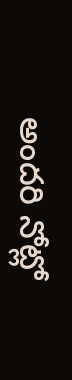అందరి నోట్లో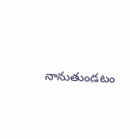నానుతుండటం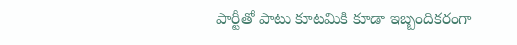పార్టీతో పాటు కూటమికి కూడా ఇబ్బందికరంగా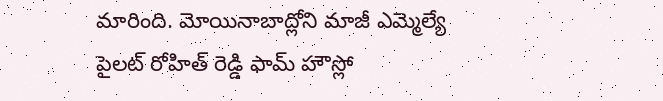మారింది. మోయినాబాద్లోని మాజీ ఎమ్మెల్యే పైలట్ రోహిత్ రెడ్డి ఫామ్ హౌస్లో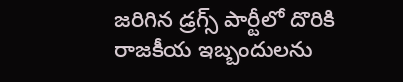జరిగిన డ్రగ్స్ పార్టీలో దొరికి రాజకీయ ఇబ్బందులను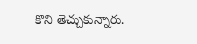కొని తెచ్చుకున్నారు.